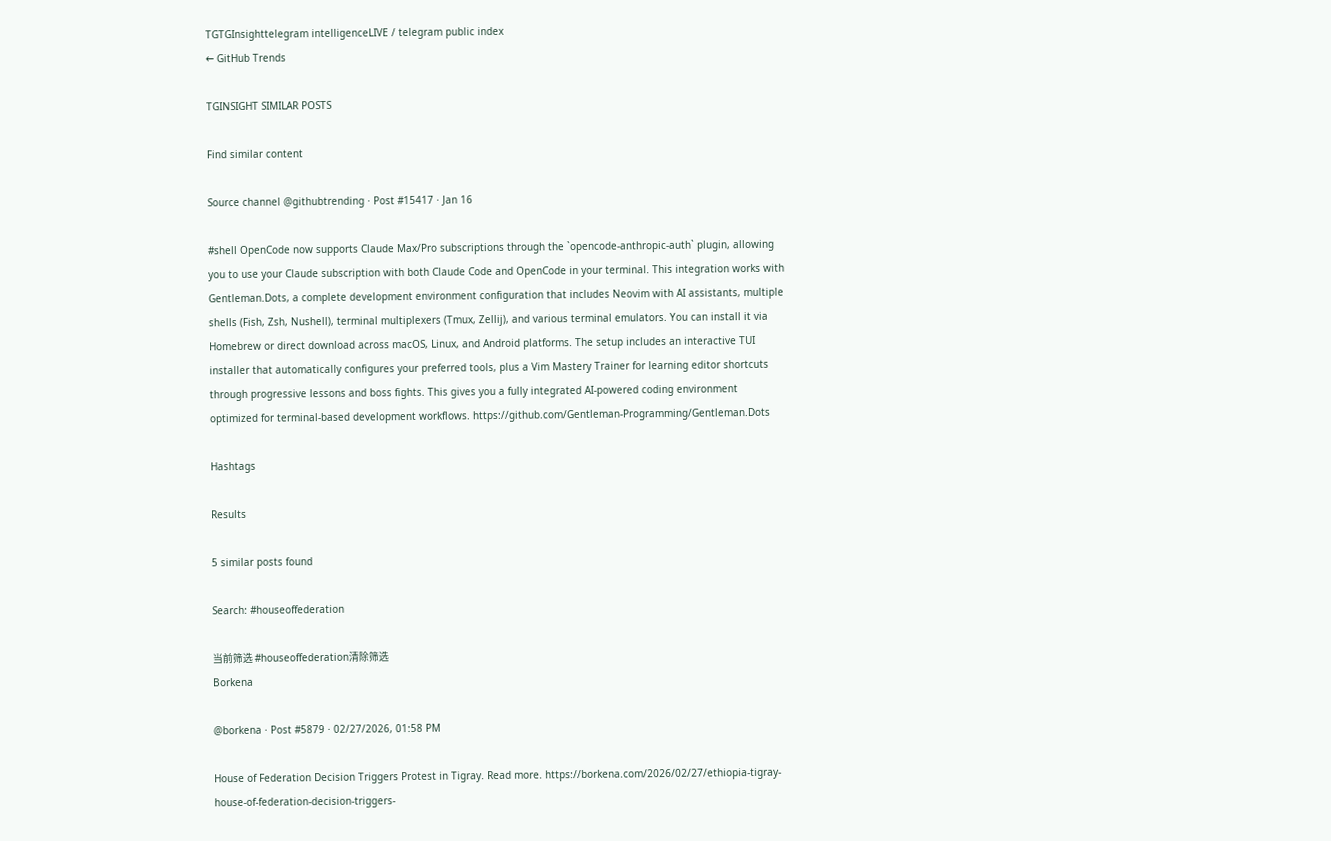TGTGInsighttelegram intelligenceLIVE / telegram public index
← GitHub Trends

TGINSIGHT SIMILAR POSTS

Find similar content

Source channel @githubtrending · Post #15417 · Jan 16

#shell OpenCode now supports Claude Max/Pro subscriptions through the `opencode-anthropic-auth` plugin, allowing you to use your Claude subscription with both Claude Code and OpenCode in your terminal. This integration works with Gentleman.Dots, a complete development environment configuration that includes Neovim with AI assistants, multiple shells (Fish, Zsh, Nushell), terminal multiplexers (Tmux, Zellij), and various terminal emulators. You can install it via Homebrew or direct download across macOS, Linux, and Android platforms. The setup includes an interactive TUI installer that automatically configures your preferred tools, plus a Vim Mastery Trainer for learning editor shortcuts through progressive lessons and boss fights. This gives you a fully integrated AI-powered coding environment optimized for terminal-based development workflows. https://github.com/Gentleman-Programming/Gentleman.Dots

Hashtags

Results

5 similar posts found

Search: #houseoffederation

当前筛选 #houseoffederation清除筛选
Borkena

@borkena · Post #5879 · 02/27/2026, 01:58 PM

House of Federation Decision Triggers Protest in Tigray. Read more. https://borkena.com/2026/02/27/ethiopia-tigray-house-of-federation-decision-triggers-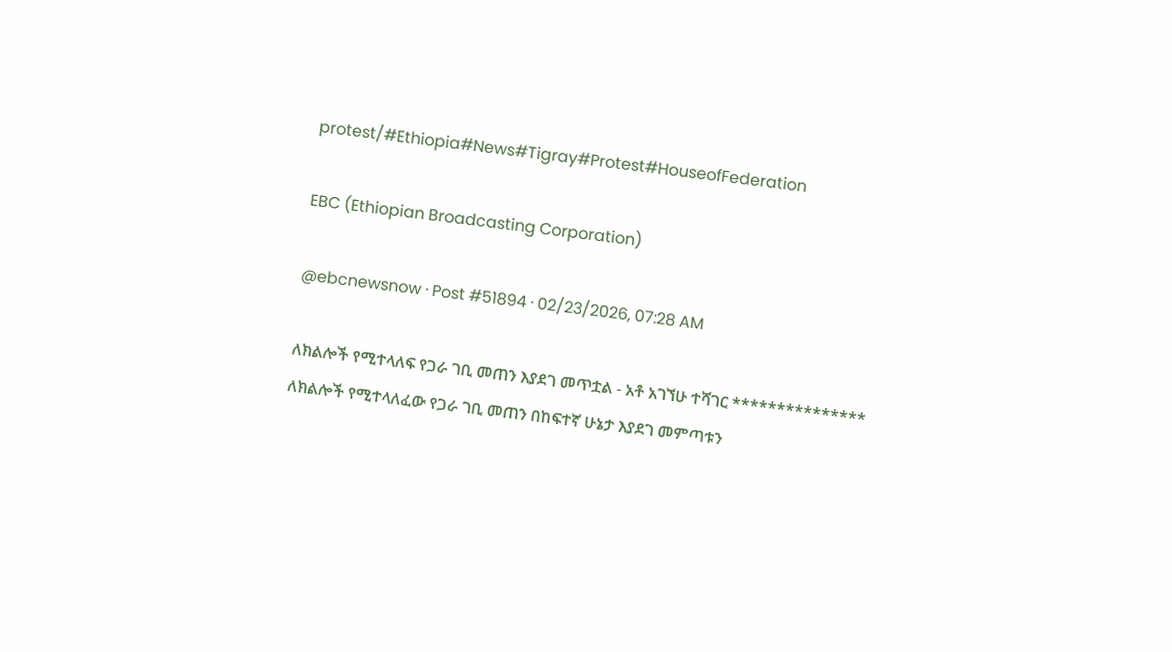protest/#Ethiopia#News#Tigray#Protest#HouseofFederation

EBC (Ethiopian Broadcasting Corporation)

@ebcnewsnow · Post #51894 · 02/23/2026, 07:28 AM

ለክልሎች የሚተላለፍ የጋራ ገቢ መጠን እያደገ መጥቷል - አቶ አገኘሁ ተሻገር *************** ለክልሎች የሚተላለፈው የጋራ ገቢ መጠን በከፍተኛ ሁኔታ እያደገ መምጣቱን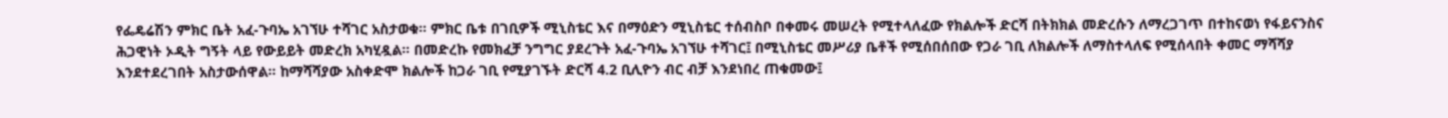የፌዴሬሽን ምክር ቤት አፈ-ጉባኤ አገኘሁ ተሻገር አስታወቁ። ምክር ቤቱ በገቢዎች ሚኒስቴር እና በማዕድን ሚኒስቴር ተሰብስቦ በቀመሩ መሠረት የሚተላለፈው የክልሎች ድርሻ በትክክል መድረሱን ለማረጋገጥ በተከናወነ የፋይናንስና ሕጋዊነት ኦዲት ግኝት ላይ የውይይት መድረክ አካሂዷል። በመድረኩ የመክፈቻ ንግግር ያደረጉት አፈ-ጉባኤ አገኘሁ ተሻገር፤ በሚኒስቴር መሥሪያ ቤቶች የሚሰበሰበው የጋራ ገቢ ለክልሎች ለማስተላለፍ የሚሰላበት ቀመር ማሻሻያ እንደተደረገበት አስታውሰዋል። ከማሻሻያው አስቀድሞ ክልሎች ከጋራ ገቢ የሚያገኙት ድርሻ 4.2 ቢሊዮን ብር ብቻ እንደነበረ ጠቁመው፤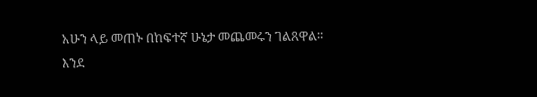አሁን ላይ መጠኑ በከፍተኛ ሁኔታ መጨመሩን ገልጸዋል። እንደ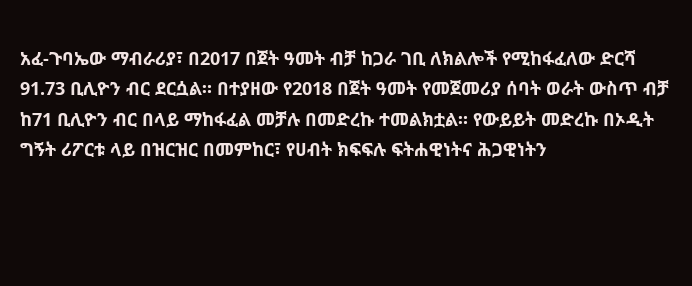አፈ-ጉባኤው ማብራሪያ፣ በ2017 በጀት ዓመት ብቻ ከጋራ ገቢ ለክልሎች የሚከፋፈለው ድርሻ 91.73 ቢሊዮን ብር ደርሷል። በተያዘው የ2018 በጀት ዓመት የመጀመሪያ ሰባት ወራት ውስጥ ብቻ ከ71 ቢሊዮን ብር በላይ ማከፋፈል መቻሉ በመድረኩ ተመልክቷል። የውይይት መድረኩ በኦዲት ግኝት ሪፖርቱ ላይ በዝርዝር በመምከር፣ የሀብት ክፍፍሉ ፍትሐዊነትና ሕጋዊነትን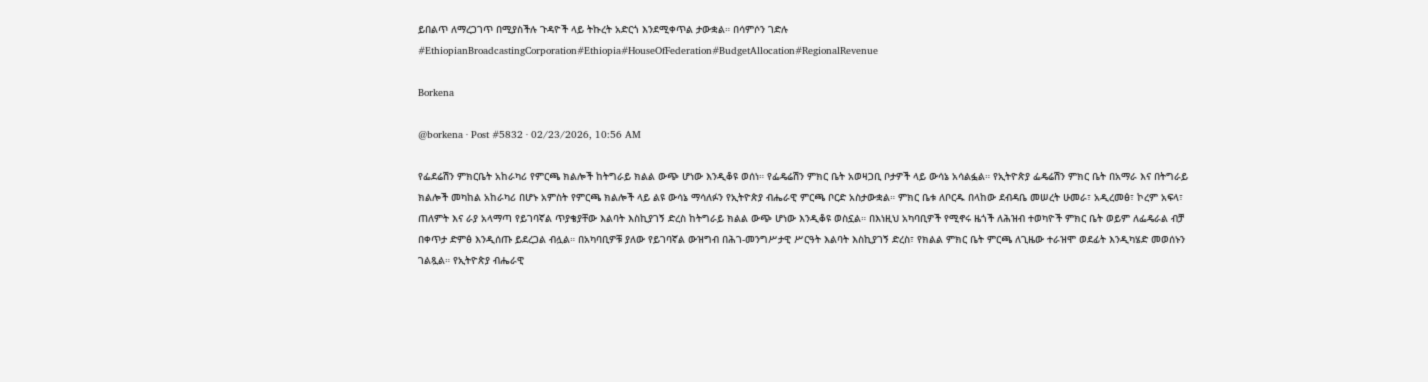ይበልጥ ለማረጋገጥ በሚያስችሉ ጉዳዮች ላይ ትኩረት አድርጎ እንደሚቀጥል ታውቋል። በሳምሶን ገድሉ #EthiopianBroadcastingCorporation#Ethiopia#HouseOfFederation#BudgetAllocation#RegionalRevenue

Borkena

@borkena · Post #5832 · 02/23/2026, 10:56 AM

የፌደሬሽን ምክርቤት አከራካሪ የምርጫ ክልሎች ከትግራይ ክልል ውጭ ሆነው እንዲቆዩ ወሰነ። የፌዴሬሽን ምክር ቤት አወዛጋቢ ቦታዎች ላይ ውሳኔ አሳልፏል። የኢትዮጵያ ፌዴሬሽን ምክር ቤት በአማራ እና በትግራይ ክልሎች መካከል አከራካሪ በሆኑ አምስት የምርጫ ክልሎች ላይ ልዩ ውሳኔ ማሳለፉን የኢትዮጵያ ብሔራዊ ምርጫ ቦርድ አስታውቋል። ምክር ቤቱ ለቦርዱ በላከው ደብዳቤ መሠረት ሁመራ፣ አዲረመፅ፣ ኮረም አፍላ፣ ጠለምት እና ራያ አላማጣ የይገባኛል ጥያቄያቸው እልባት እስኪያገኝ ድረስ ከትግራይ ክልል ውጭ ሆነው እንዲቆዩ ወስኗል። በእነዚህ አካባቢዎች የሚኖሩ ዜጎች ለሕዝብ ተወካዮች ምክር ቤት ወይም ለፌዴራል ብቻ በቀጥታ ድምፅ እንዲሰጡ ይደረጋል ብሏል። በአካባቢዎቹ ያለው የይገባኛል ውዝግብ በሕገ-መንግሥታዊ ሥርዓት እልባት እስኪያገኝ ድረስ፣ የክልል ምክር ቤት ምርጫ ለጊዜው ተራዝሞ ወደፊት እንዲካሄድ መወሰኑን ገልጿል። የኢትዮጵያ ብሔራዊ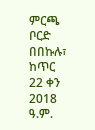ምርጫ ቦርድ በበኩሉ፣ ከጥር 22 ቀን 2018 ዓ.ም.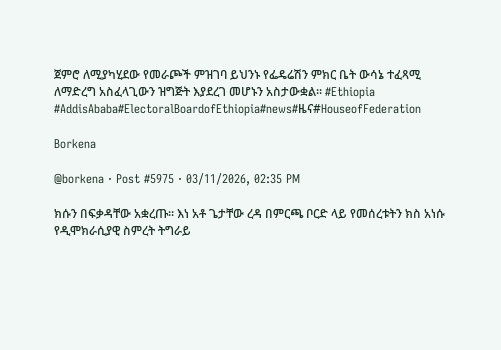ጀምሮ ለሚያካሂደው የመራጮች ምዝገባ ይህንኑ የፌዴሬሽን ምክር ቤት ውሳኔ ተፈጻሚ ለማድረግ አስፈላጊውን ዝግጅት እያደረገ መሆኑን አስታውቋል። #Ethiopia #AddisAbaba#ElectoralBoardofEthiopia#news#ዜና#HouseofFederation

Borkena

@borkena · Post #5975 · 03/11/2026, 02:35 PM

ክሱን በፍቃዳቸው አቋረጡ። እነ አቶ ጌታቸው ረዳ በምርጫ ቦርድ ላይ የመሰረቱትን ክስ አነሱ የዲሞክራሲያዊ ስምረት ትግራይ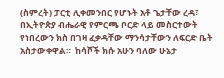(ስምረት) ፓርቲ ሊቀመንበር የሆኑት አቶ ጌታቸው ረዳ፣ በኢትዮጵያ ብሔራዊ የምርጫ ቦርድ ላይ መስርተውት የነበረውን ክስ በገዛ ፈቃዳቸው ማንሳታቸውን ለፍርድ ቤት አስታውቀዋል።  ከሳሾች ክሱ አሁን ባለው ሁኔታ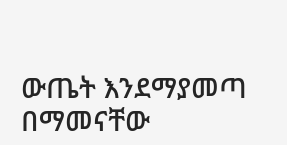ውጤት እንደማያመጣ በማመናቸው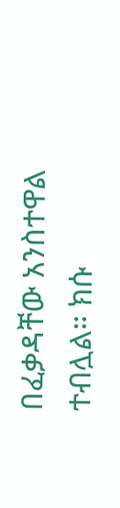በፈቃዳቸው አንስተዋል ተብሏል። ክሱ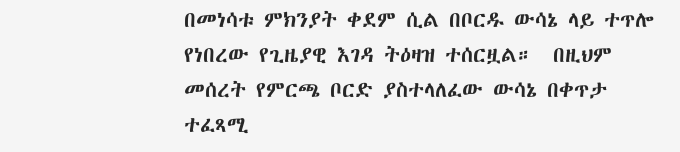በመነሳቱ ምክንያት ቀደም ሲል በቦርዱ ውሳኔ ላይ ተጥሎ የነበረው የጊዜያዊ እገዳ ትዕዛዝ ተሰርዟል።  በዚህም መሰረት የምርጫ ቦርድ ያስተላለፈው ውሳኔ በቀጥታ ተፈጻሚ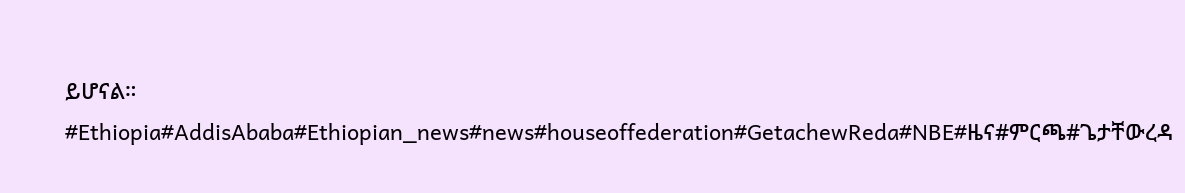ይሆናል። #Ethiopia#AddisAbaba#Ethiopian_news#news#houseoffederation#GetachewReda#NBE#ዜና#ምርጫ#ጌታቸውረዳ